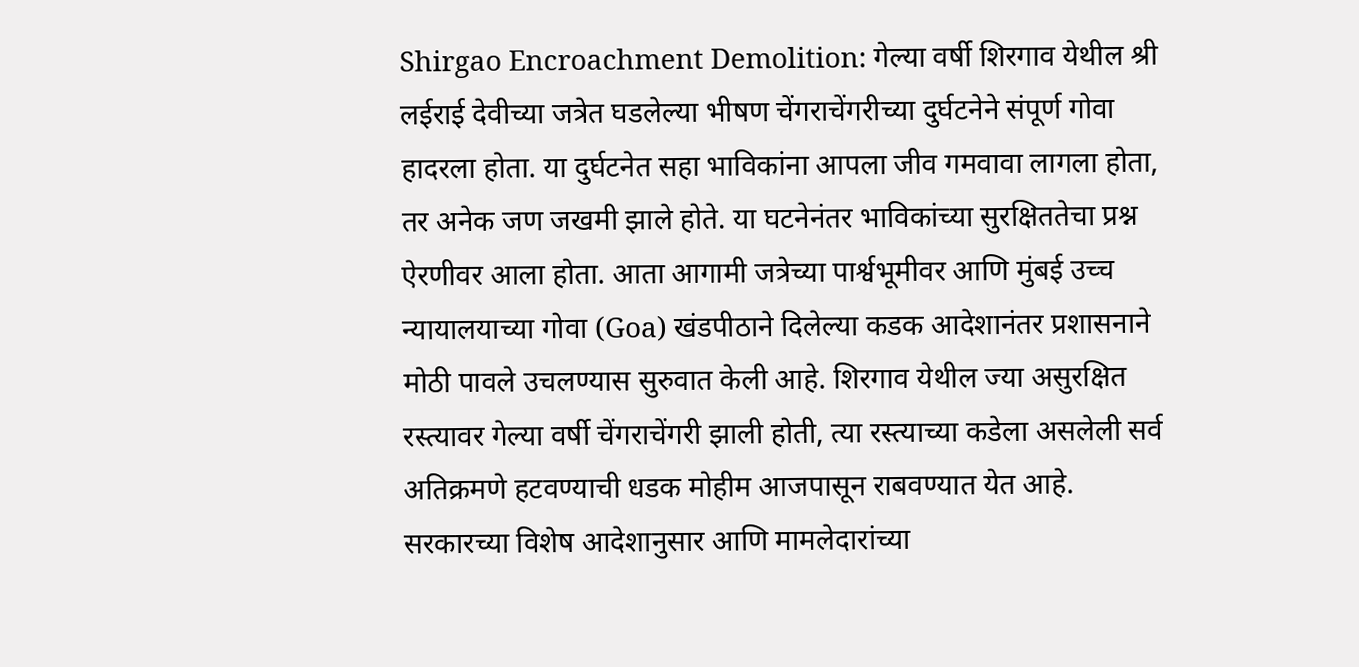Shirgao Encroachment Demolition: गेल्या वर्षी शिरगाव येथील श्री लईराई देवीच्या जत्रेत घडलेल्या भीषण चेंगराचेंगरीच्या दुर्घटनेने संपूर्ण गोवा हादरला होता. या दुर्घटनेत सहा भाविकांना आपला जीव गमवावा लागला होता, तर अनेक जण जखमी झाले होते. या घटनेनंतर भाविकांच्या सुरक्षिततेचा प्रश्न ऐरणीवर आला होता. आता आगामी जत्रेच्या पार्श्वभूमीवर आणि मुंबई उच्च न्यायालयाच्या गोवा (Goa) खंडपीठाने दिलेल्या कडक आदेशानंतर प्रशासनाने मोठी पावले उचलण्यास सुरुवात केली आहे. शिरगाव येथील ज्या असुरक्षित रस्त्यावर गेल्या वर्षी चेंगराचेंगरी झाली होती, त्या रस्त्याच्या कडेला असलेली सर्व अतिक्रमणे हटवण्याची धडक मोहीम आजपासून राबवण्यात येत आहे.
सरकारच्या विशेष आदेशानुसार आणि मामलेदारांच्या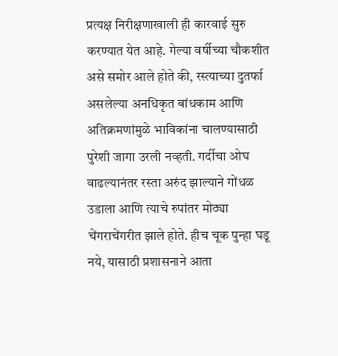प्रत्यक्ष निरीक्षणाखाली ही कारवाई सुरु करण्यात येत आहे. गेल्या वर्षीच्या चौकशीत असे समोर आले होते की, रस्त्याच्या दुतर्फा असलेल्या अनधिकृत बांधकाम आणि अतिक्रमणांमुळे भाविकांना चालण्यासाठी पुरेशी जागा उरली नव्हती. गर्दीचा ओघ वाढल्यानंतर रस्ता अरुंद झाल्याने गोंधळ उडाला आणि त्याचे रुपांतर मोठ्या चेंगराचेंगरीत झाले होते. हीच चूक पुन्हा घडू नये, यासाठी प्रशासनाने आता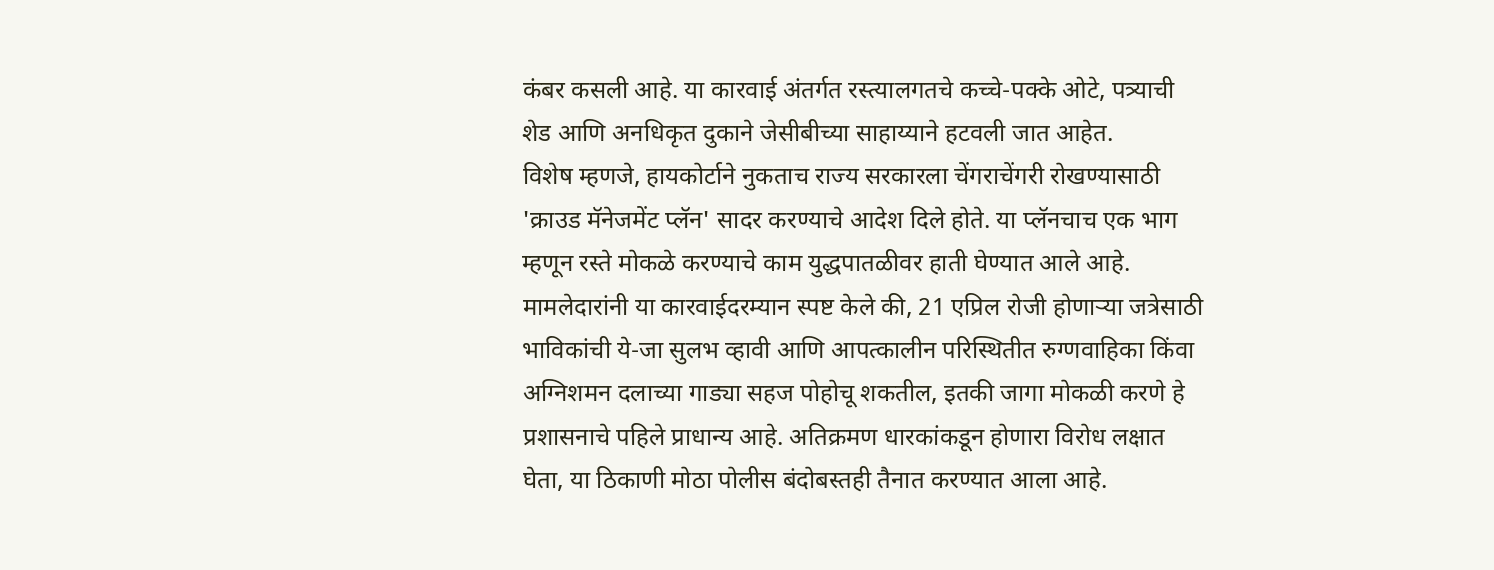कंबर कसली आहे. या कारवाई अंतर्गत रस्त्यालगतचे कच्चे-पक्के ओटे, पत्र्याची शेड आणि अनधिकृत दुकाने जेसीबीच्या साहाय्याने हटवली जात आहेत.
विशेष म्हणजे, हायकोर्टाने नुकताच राज्य सरकारला चेंगराचेंगरी रोखण्यासाठी 'क्राउड मॅनेजमेंट प्लॅन' सादर करण्याचे आदेश दिले होते. या प्लॅनचाच एक भाग म्हणून रस्ते मोकळे करण्याचे काम युद्धपातळीवर हाती घेण्यात आले आहे. मामलेदारांनी या कारवाईदरम्यान स्पष्ट केले की, 21 एप्रिल रोजी होणाऱ्या जत्रेसाठी भाविकांची ये-जा सुलभ व्हावी आणि आपत्कालीन परिस्थितीत रुग्णवाहिका किंवा अग्निशमन दलाच्या गाड्या सहज पोहोचू शकतील, इतकी जागा मोकळी करणे हे प्रशासनाचे पहिले प्राधान्य आहे. अतिक्रमण धारकांकडून होणारा विरोध लक्षात घेता, या ठिकाणी मोठा पोलीस बंदोबस्तही तैनात करण्यात आला आहे.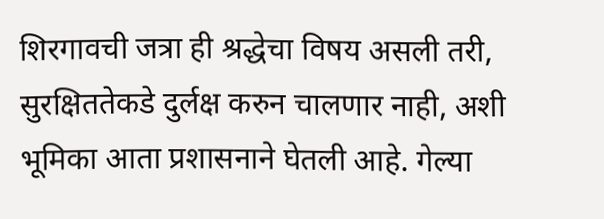शिरगावची जत्रा ही श्रद्धेचा विषय असली तरी, सुरक्षिततेकडे दुर्लक्ष करुन चालणार नाही, अशी भूमिका आता प्रशासनाने घेतली आहे. गेल्या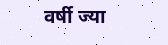वर्षी ज्या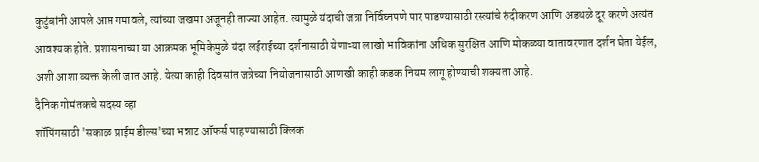कुटुंबांनी आपले आप्त गमावले, त्यांच्या जखमा अजूनही ताज्या आहेत. त्यामुळे यंदाची जत्रा निर्विघ्नपणे पार पाडण्यासाठी रस्त्यांचे रुंदीकरण आणि अडथळे दूर करणे अत्यंत आवश्यक होते. प्रशासनाच्या या आक्रमक भूमिकेमुळे यंदा लईराईच्या दर्शनासाठी येणाऱ्या लाखो भाविकांना अधिक सुरक्षित आणि मोकळ्या वातावरणात दर्शन घेता येईल, अशी आशा व्यक्त केली जात आहे. येत्या काही दिवसांत जत्रेच्या नियोजनासाठी आणखी काही कडक नियम लागू होण्याची शक्यता आहे.
दैनिक गोमंतकचे सदस्य व्हा
शॉपिंगसाठी 'सकाळ प्राईम डील्स'च्या भन्नाट ऑफर्स पाहण्यासाठी क्लिक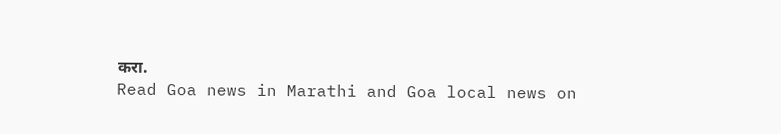करा.
Read Goa news in Marathi and Goa local news on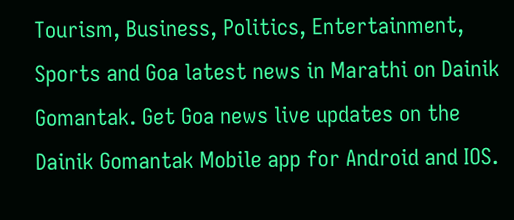Tourism, Business, Politics, Entertainment, Sports and Goa latest news in Marathi on Dainik Gomantak. Get Goa news live updates on the Dainik Gomantak Mobile app for Android and IOS.